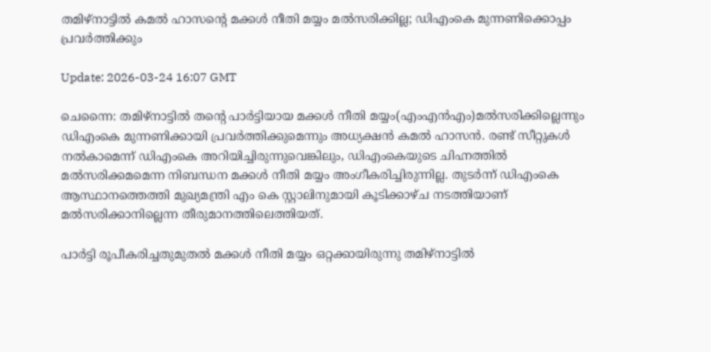തമിഴ്‌നാട്ടില്‍ കമല്‍ ഹാസന്റെ മക്കള്‍ നീതി മയ്യം മല്‍സരിക്കില്ല; ഡിഎംകെ മുന്നണിക്കൊപ്പം പ്രവര്‍ത്തിക്കും

Update: 2026-03-24 16:07 GMT

ചെന്നൈ: തമിഴ്‌നാട്ടില്‍ തന്റെ പാര്‍ട്ടിയായ മക്കള്‍ നീതി മയ്യം(എംഎന്‍എം)മല്‍സരിക്കില്ലെന്നും ഡിഎംകെ മുന്നണിക്കായി പ്രവര്‍ത്തിക്കുമെന്നും അധ്യക്ഷന്‍ കമല്‍ ഹാസന്‍. രണ്ട് സീറ്റുകള്‍ നല്‍കാമെന്ന് ഡിഎംകെ അറിയിച്ചിരുന്നുവെങ്കിലും, ഡിഎംകെയുടെ ചിഹ്നത്തില്‍ മല്‍സരിക്കമമെന്ന നിബന്ധന മക്കള്‍ നീതി മയ്യം അംഗീകരിച്ചിരുന്നില്ല. തുടര്‍ന്ന് ഡിഎംകെ ആസ്ഥാനത്തെത്തി മുഖ്യമന്ത്രി എം കെ സ്റ്റാലിനുമായി കൂടിക്കാഴ്ച നടത്തിയാണ് മല്‍സരിക്കാനില്ലെന്ന തീരുമാനത്തിലെത്തിയത്.

പാര്‍ട്ടി രൂപീകരിച്ചതുമുതല്‍ മക്കള്‍ നീതി മയ്യം ഒറ്റക്കായിരുന്നു തമിഴ്നാട്ടില്‍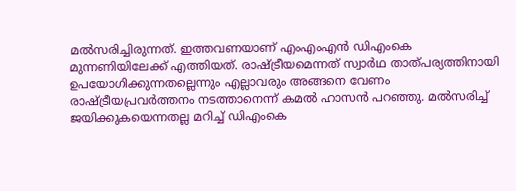മല്‍സരിച്ചിരുന്നത്. ഇത്തവണയാണ് എംഎംഎന്‍ ഡിഎംകെ മുന്നണിയിലേക്ക് എത്തിയത്. രാഷ്ട്രീയമെന്നത് സ്വാര്‍ഥ താത്പര്യത്തിനായി ഉപയോഗിക്കുന്നതല്ലെന്നും എല്ലാവരും അങ്ങനെ വേണം രാഷ്ട്രീയപ്രവര്‍ത്തനം നടത്താനെന്ന് കമല്‍ ഹാസന്‍ പറഞ്ഞു. മല്‍സരിച്ച് ജയിക്കുകയെന്നതല്ല മറിച്ച് ഡിഎംകെ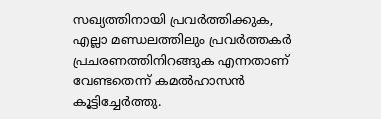സഖ്യത്തിനായി പ്രവര്‍ത്തിക്കുക, എല്ലാ മണ്ഡലത്തിലും പ്രവര്‍ത്തകര്‍ പ്രചരണത്തിനിറങ്ങുക എന്നതാണ് വേണ്ടതെന്ന് കമല്‍ഹാസന്‍ കൂട്ടിച്ചേര്‍ത്തു.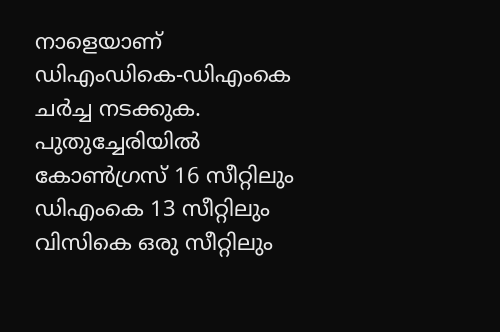നാളെയാണ് ഡിഎംഡികെ-ഡിഎംകെ ചര്‍ച്ച നടക്കുക. പുതുച്ചേരിയില്‍ കോണ്‍ഗ്രസ് 16 സീറ്റിലും ഡിഎംകെ 13 സീറ്റിലും വിസികെ ഒരു സീറ്റിലും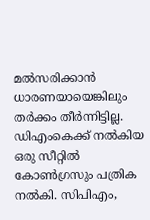മല്‍സരിക്കാന്‍ ധാരണയായെങ്കിലും തര്‍ക്കം തീര്‍ന്നിട്ടില്ല. ഡിഎംകെക്ക് നല്‍കിയ ഒരു സീറ്റില്‍ കോണ്‍ഗ്രസും പത്രിക നല്‍കി. സിപിഎം,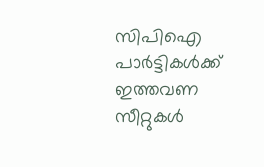സിപിഐ പാര്‍ട്ടികള്‍ക്ക് ഇത്തവണ സീറ്റുകള്‍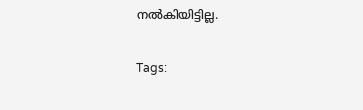നല്‍കിയിട്ടില്ല.

Tags: